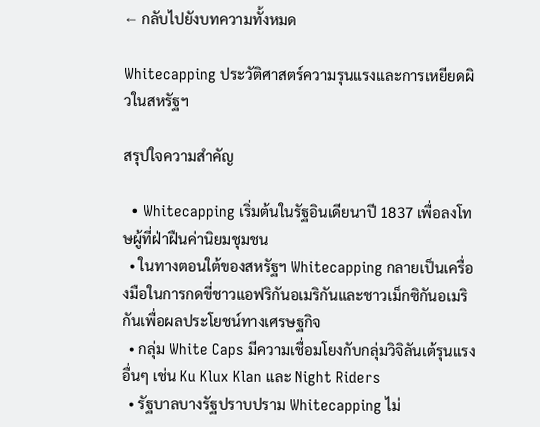← กลับไปยังบทความทั้งหมด

Whitecapping ประวัติศาสตร์ความรุนแรงและการเหยียดผิวในสหรัฐฯ

สรุปใจความสำคัญ

  • Whitecapping เริ่มต้นในรัฐอินเดียนาปี 1837 เพื่อลงโทษผู้ที่ฝ่าฝืนค่านิยมชุมชน
  • ในทางตอนใต้ของสหรัฐฯ Whitecapping กลายเป็นเครื่องมือในการกดขี่ชาวแอฟริกันอเมริกันและชาวเม็กซิกันอเมริกันเพื่อผลประโยชน์ทางเศรษฐกิจ
  • กลุ่ม White Caps มีความเชื่อมโยงกับกลุ่มวิจิลันเต้รุนแรงอื่นๆ เช่น Ku Klux Klan และ Night Riders
  • รัฐบาลบางรัฐปราบปราม Whitecapping ไม่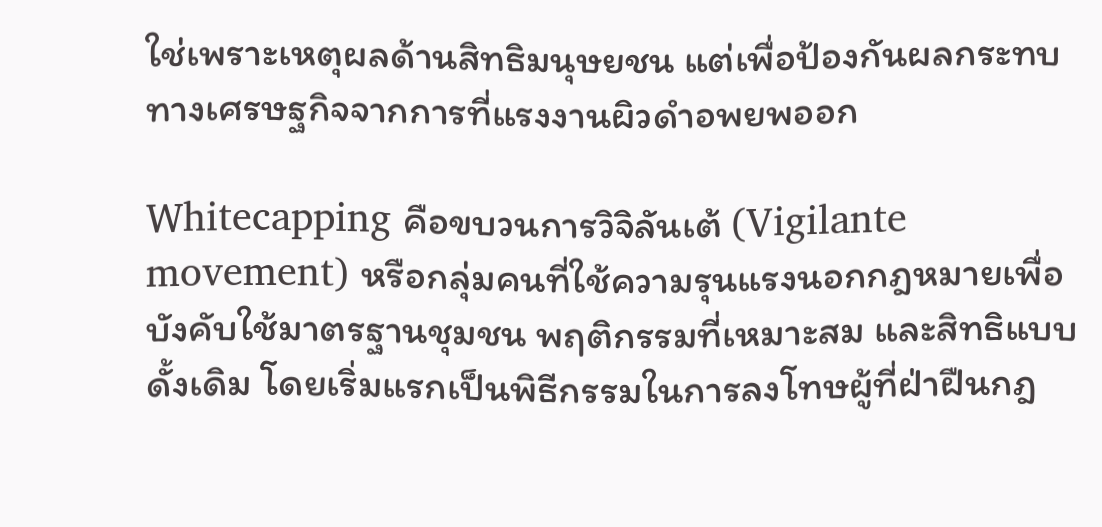ใช่เพราะเหตุผลด้านสิทธิมนุษยชน แต่เพื่อป้องกันผลกระทบทางเศรษฐกิจจากการที่แรงงานผิวดำอพยพออก

Whitecapping คือขบวนการวิจิลันเต้ (Vigilante movement) หรือกลุ่มคนที่ใช้ความรุนแรงนอกกฎหมายเพื่อบังคับใช้มาตรฐานชุมชน พฤติกรรมที่เหมาะสม และสิทธิแบบดั้งเดิม โดยเริ่มแรกเป็นพิธีกรรมในการลงโทษผู้ที่ฝ่าฝืนกฎ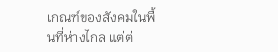เกณฑ์ของสังคมในพื้นที่ห่างไกล แต่ต่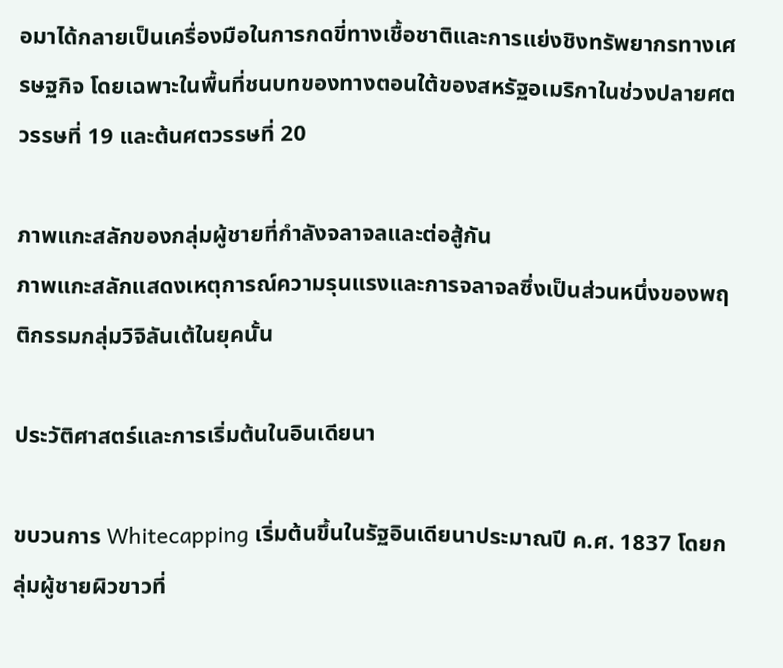อมาได้กลายเป็นเครื่องมือในการกดขี่ทางเชื้อชาติและการแย่งชิงทรัพยากรทางเศรษฐกิจ โดยเฉพาะในพื้นที่ชนบทของทางตอนใต้ของสหรัฐอเมริกาในช่วงปลายศตวรรษที่ 19 และต้นศตวรรษที่ 20

ภาพแกะสลักของกลุ่มผู้ชายที่กำลังจลาจลและต่อสู้กัน
ภาพแกะสลักแสดงเหตุการณ์ความรุนแรงและการจลาจลซึ่งเป็นส่วนหนึ่งของพฤติกรรมกลุ่มวิจิลันเต้ในยุคนั้น

ประวัติศาสตร์และการเริ่มต้นในอินเดียนา

ขบวนการ Whitecapping เริ่มต้นขึ้นในรัฐอินเดียนาประมาณปี ค.ศ. 1837 โดยกลุ่มผู้ชายผิวขาวที่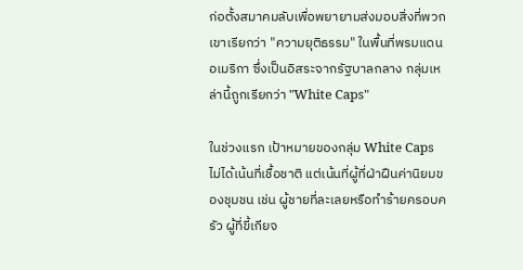ก่อตั้งสมาคมลับเพื่อพยายามส่งมอบสิ่งที่พวกเขาเรียกว่า "ความยุติธรรม" ในพื้นที่พรมแดนอเมริกา ซึ่งเป็นอิสระจากรัฐบาลกลาง กลุ่มเหล่านี้ถูกเรียกว่า "White Caps"

ในช่วงแรก เป้าหมายของกลุ่ม White Caps ไม่ได้เน้นที่เชื้อชาติ แต่เน้นที่ผู้ที่ฝ่าฝืนค่านิยมของชุมชน เช่น ผู้ชายที่ละเลยหรือทำร้ายครอบครัว ผู้ที่ขี้เกียจ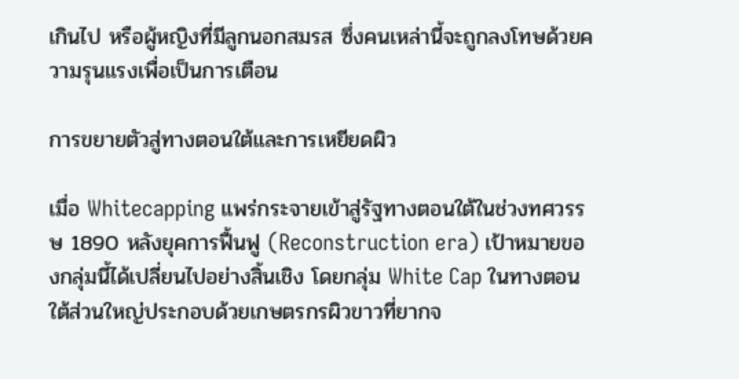เกินไป หรือผู้หญิงที่มีลูกนอกสมรส ซึ่งคนเหล่านี้จะถูกลงโทษด้วยความรุนแรงเพื่อเป็นการเตือน

การขยายตัวสู่ทางตอนใต้และการเหยียดผิว

เมื่อ Whitecapping แพร่กระจายเข้าสู่รัฐทางตอนใต้ในช่วงทศวรรษ 1890 หลังยุคการฟื้นฟู (Reconstruction era) เป้าหมายของกลุ่มนี้ได้เปลี่ยนไปอย่างสิ้นเชิง โดยกลุ่ม White Cap ในทางตอนใต้ส่วนใหญ่ประกอบด้วยเกษตรกรผิวขาวที่ยากจ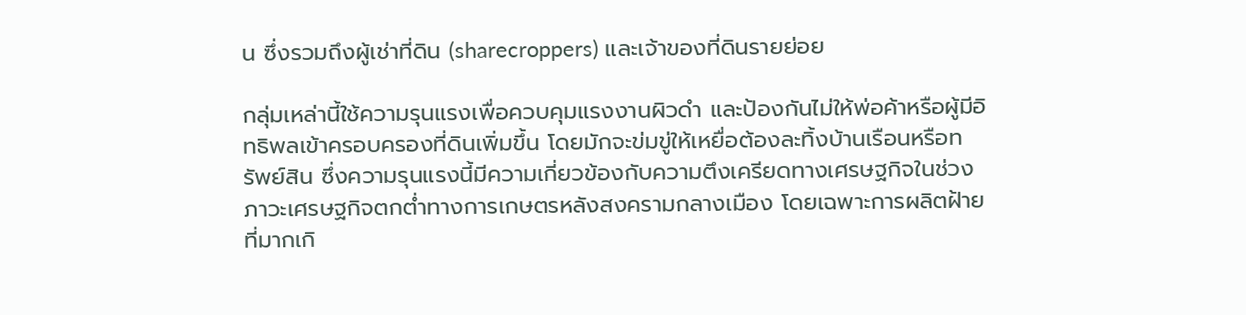น ซึ่งรวมถึงผู้เช่าที่ดิน (sharecroppers) และเจ้าของที่ดินรายย่อย

กลุ่มเหล่านี้ใช้ความรุนแรงเพื่อควบคุมแรงงานผิวดำ และป้องกันไม่ให้พ่อค้าหรือผู้มีอิทธิพลเข้าครอบครองที่ดินเพิ่มขึ้น โดยมักจะข่มขู่ให้เหยื่อต้องละทิ้งบ้านเรือนหรือทรัพย์สิน ซึ่งความรุนแรงนี้มีความเกี่ยวข้องกับความตึงเครียดทางเศรษฐกิจในช่วงภาวะเศรษฐกิจตกต่ำทางการเกษตรหลังสงครามกลางเมือง โดยเฉพาะการผลิตฝ้ายที่มากเกิ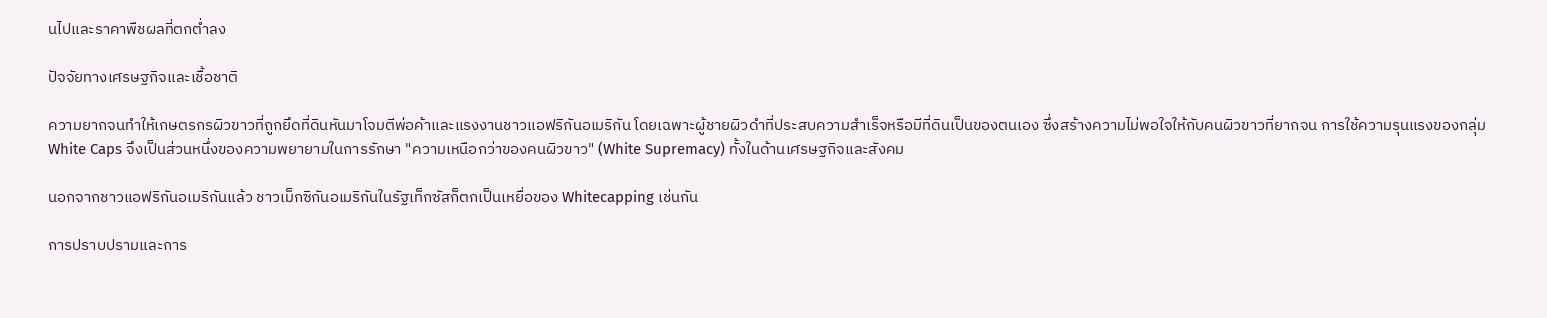นไปและราคาพืชผลที่ตกต่ำลง

ปัจจัยทางเศรษฐกิจและเชื้อชาติ

ความยากจนทำให้เกษตรกรผิวขาวที่ถูกยึดที่ดินหันมาโจมตีพ่อค้าและแรงงานชาวแอฟริกันอเมริกัน โดยเฉพาะผู้ชายผิวดำที่ประสบความสำเร็จหรือมีที่ดินเป็นของตนเอง ซึ่งสร้างความไม่พอใจให้กับคนผิวขาวที่ยากจน การใช้ความรุนแรงของกลุ่ม White Caps จึงเป็นส่วนหนึ่งของความพยายามในการรักษา "ความเหนือกว่าของคนผิวขาว" (White Supremacy) ทั้งในด้านเศรษฐกิจและสังคม

นอกจากชาวแอฟริกันอเมริกันแล้ว ชาวเม็กซิกันอเมริกันในรัฐเท็กซัสก็ตกเป็นเหยื่อของ Whitecapping เช่นกัน

การปราบปรามและการ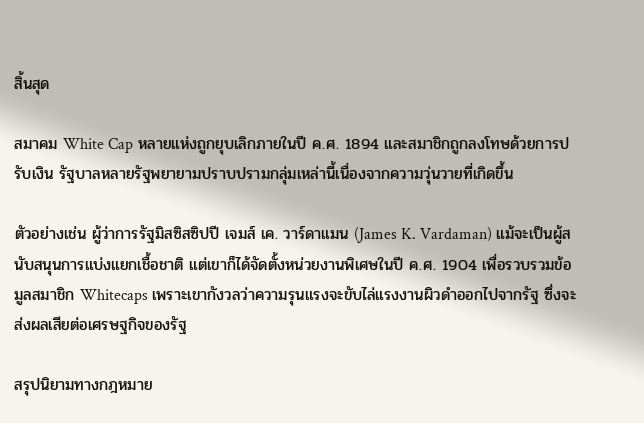สิ้นสุด

สมาคม White Cap หลายแห่งถูกยุบเลิกภายในปี ค.ศ. 1894 และสมาชิกถูกลงโทษด้วยการปรับเงิน รัฐบาลหลายรัฐพยายามปราบปรามกลุ่มเหล่านี้เนื่องจากความวุ่นวายที่เกิดขึ้น

ตัวอย่างเช่น ผู้ว่าการรัฐมิสซิสซิปปี เจมส์ เค. วาร์ดาแมน (James K. Vardaman) แม้จะเป็นผู้สนับสนุนการแบ่งแยกเชื้อชาติ แต่เขาก็ได้จัดตั้งหน่วยงานพิเศษในปี ค.ศ. 1904 เพื่อรวบรวมข้อมูลสมาชิก Whitecaps เพราะเขากังวลว่าความรุนแรงจะขับไล่แรงงานผิวดำออกไปจากรัฐ ซึ่งจะส่งผลเสียต่อเศรษฐกิจของรัฐ

สรุปนิยามทางกฎหมาย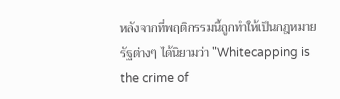หลังจากที่พฤติกรรมนี้ถูกทำให้เป็นกฎหมาย รัฐต่างๆ ได้นิยามว่า "Whitecapping is the crime of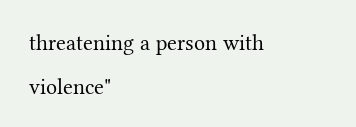threatening a person with violence"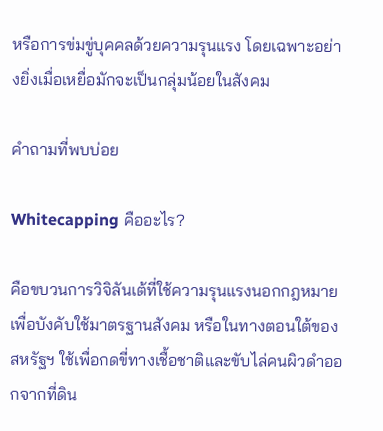หรือการข่มขู่บุคคลด้วยความรุนแรง โดยเฉพาะอย่างยิ่งเมื่อเหยื่อมักจะเป็นกลุ่มน้อยในสังคม

คำถามที่พบบ่อย

Whitecapping คืออะไร?

คือขบวนการวิจิลันเต้ที่ใช้ความรุนแรงนอกกฎหมายเพื่อบังคับใช้มาตรฐานสังคม หรือในทางตอนใต้ของสหรัฐฯ ใช้เพื่อกดขี่ทางเชื้อชาติและขับไล่คนผิวดำออกจากที่ดิน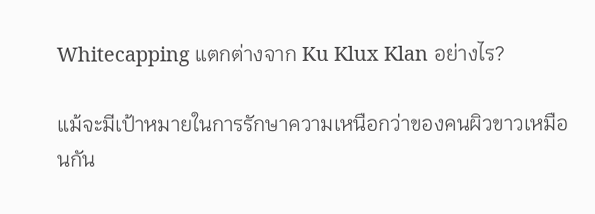Whitecapping แตกต่างจาก Ku Klux Klan อย่างไร?

แม้จะมีเป้าหมายในการรักษาความเหนือกว่าของคนผิวขาวเหมือนกัน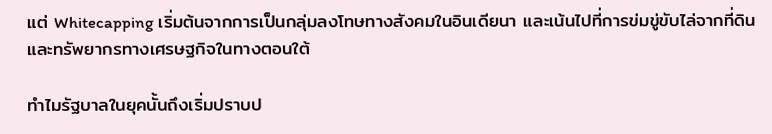แต่ Whitecapping เริ่มต้นจากการเป็นกลุ่มลงโทษทางสังคมในอินเดียนา และเน้นไปที่การข่มขู่ขับไล่จากที่ดินและทรัพยากรทางเศรษฐกิจในทางตอนใต้

ทำไมรัฐบาลในยุคนั้นถึงเริ่มปราบป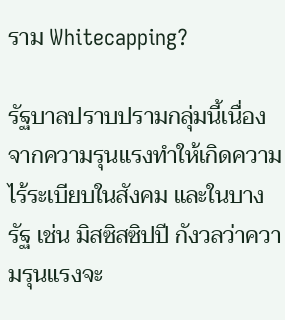ราม Whitecapping?

รัฐบาลปราบปรามกลุ่มนี้เนื่องจากความรุนแรงทำให้เกิดความไร้ระเบียบในสังคม และในบางรัฐ เช่น มิสซิสซิปปี กังวลว่าความรุนแรงจะ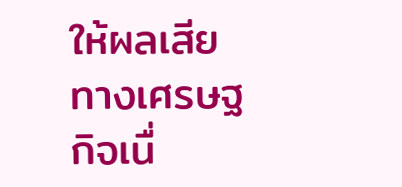ให้ผลเสียทางเศรษฐกิจเนื่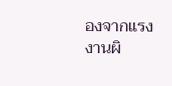องจากแรงงานผิ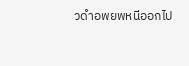วดำอพยพหนีออกไป